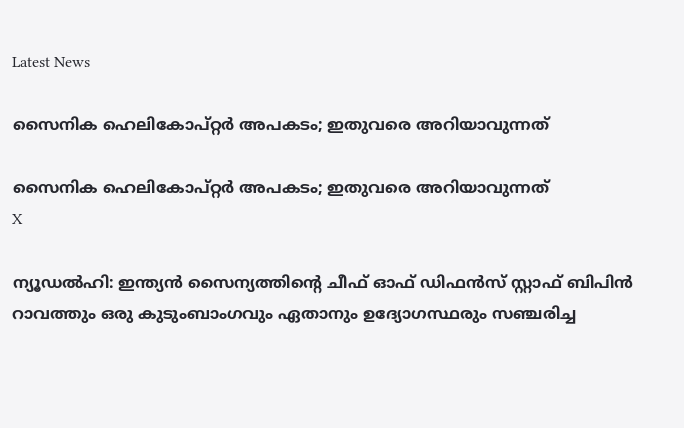Latest News

സൈനിക ഹെലികോപ്റ്റര്‍ അപകടം; ഇതുവരെ അറിയാവുന്നത്

സൈനിക ഹെലികോപ്റ്റര്‍ അപകടം; ഇതുവരെ അറിയാവുന്നത്
X

ന്യൂഡല്‍ഹി: ഇന്ത്യന്‍ സൈന്യത്തിന്റെ ചീഫ് ഓഫ് ഡിഫന്‍സ് സ്റ്റാഫ് ബിപിന്‍ റാവത്തും ഒരു കുടുംബാംഗവും ഏതാനും ഉദ്യോഗസ്ഥരും സഞ്ചരിച്ച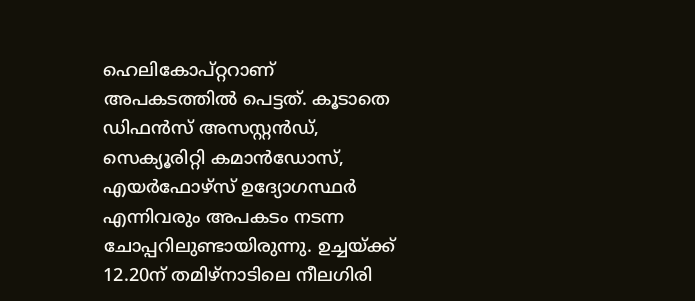ഹെലികോപ്റ്ററാണ് അപകടത്തില്‍ പെട്ടത്. കൂടാതെ ഡിഫന്‍സ് അസസ്റ്റന്‍ഡ്, സെക്യൂരിറ്റി കമാന്‍ഡോസ്, എയര്‍ഫോഴ്‌സ് ഉദ്യോഗസ്ഥര്‍ എന്നിവരും അപകടം നടന്ന ചോപ്പറിലുണ്ടായിരുന്നു. ഉച്ചയ്ക്ക് 12.20ന് തമിഴ്‌നാടിലെ നീലഗിരി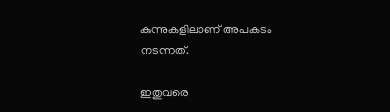കുന്നുകളിലാണ് അപകടം നടന്നത്.

ഇതുവരെ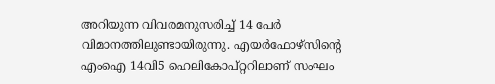അറിയുന്ന വിവരമനുസരിച്ച് 14 പേര്‍ വിമാനത്തിലുണ്ടായിരുന്നു. എയര്‍ഫോഴ്‌സിന്റെ എംഐ 14വി5 ഹെലികോപ്റ്ററിലാണ് സംഘം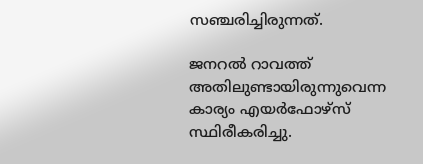സഞ്ചരിച്ചിരുന്നത്.

ജനറല്‍ റാവത്ത് അതിലുണ്ടായിരുന്നുവെന്ന കാര്യം എയര്‍ഫോഴ്‌സ് സ്ഥിരീകരിച്ചു.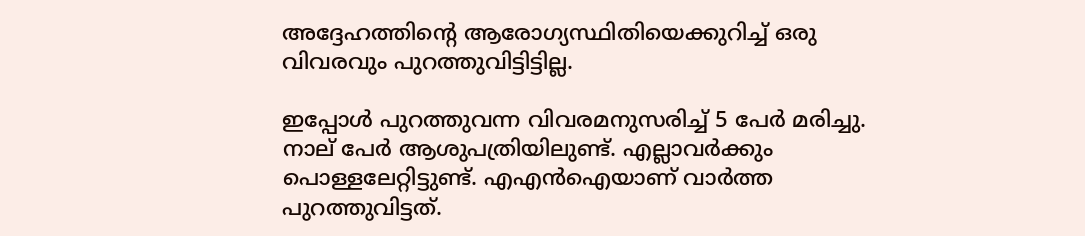അദ്ദേഹത്തിന്റെ ആരോഗ്യസ്ഥിതിയെക്കുറിച്ച് ഒരു വിവരവും പുറത്തുവിട്ടിട്ടില്ല.

ഇപ്പോള്‍ പുറത്തുവന്ന വിവരമനുസരിച്ച് 5 പേര്‍ മരിച്ചു. നാല് പേര്‍ ആശുപത്രിയിലുണ്ട്. എല്ലാവര്‍ക്കും പൊള്ളലേറ്റിട്ടുണ്ട്. എഎന്‍ഐയാണ് വാര്‍ത്ത പുറത്തുവിട്ടത്.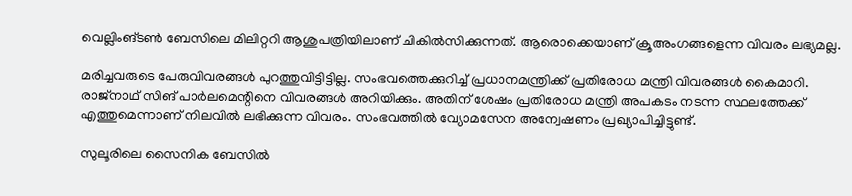വെല്ലിംങ്ടണ്‍ ബേസിലെ മിലിറ്ററി ആശുപത്രിയിലാണ് ചികില്‍സിക്കുന്നത്. ആരൊക്കെയാണ് ക്രൂഅംഗങ്ങളെന്ന വിവരം ലഭ്യമല്ല.

മരിച്ചവരുടെ പേരുവിവരങ്ങള്‍ പുറത്തുവിട്ടിട്ടില്ല. സംഭവത്തെക്കുറിച്ച് പ്രധാനമന്ത്രിക്ക് പ്രതിരോധ മന്ത്രി വിവരങ്ങള്‍ കൈമാറി. രാജ്‌നാഥ് സിങ് പാര്‍ലമെന്റിനെ വിവരങ്ങള്‍ അറിയിക്കും. അതിന് ശേഷം പ്രതിരോധ മന്ത്രി അപകടം നടന്ന സ്ഥലത്തേക്ക് എത്തുമെന്നാണ് നിലവില്‍ ലഭിക്കുന്ന വിവരം. സംഭവത്തില്‍ വ്യോമസേന അന്വേഷണം പ്രഖ്യാപിച്ചിട്ടുണ്ട്.

സുലൂരിലെ സൈനിക ബേസില്‍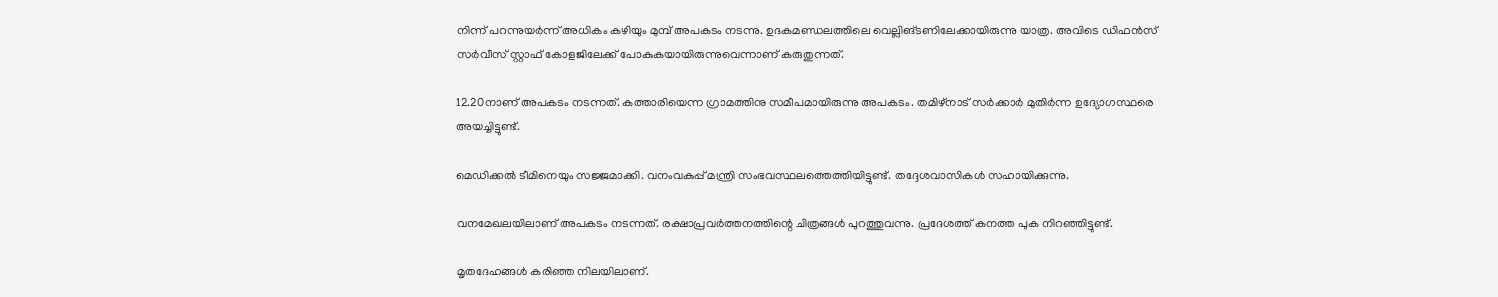നിന്ന് പറന്നുയര്‍ന്ന് അധികം കഴിയും മുമ്പ് അപകടം നടന്നു. ഉദകമണ്ഡലത്തിലെ വെല്ലിങ്ടണിലേക്കായിരുന്നു യാത്ര. അവിടെ ഡിഫന്‍സ് സര്‍വീസ് സ്റ്റാഫ് കോളജിലേക്ക് പോകുകയായിരുന്നുവെന്നാണ് കരുതുന്നത്.

12.20നാണ് അപകടം നടന്നത്. കത്താരിയെന്ന ഗ്രാമത്തിനു സമീപമായിരുന്നു അപകടം. തമിഴ്‌നാട് സര്‍ക്കാര്‍ മുതിര്‍ന്ന ഉദ്യോഗസ്ഥരെ അയച്ചിട്ടുണ്ട്.

മെഡിക്കല്‍ ടീമിനെയും സജ്ജമാക്കി. വനംവകുപ്പ് മന്ത്രി സംഭവസ്ഥലത്തെത്തിയിട്ടുണ്ട്. തദ്ദേശവാസികള്‍ സഹായിക്കുന്നു.

വനമേഖലയിലാണ് അപകടം നടന്നത്. രക്ഷാപ്രവര്‍ത്തനത്തിന്റെ ചിത്രങ്ങള്‍ പുറത്തുവന്നു. പ്രദേശത്ത് കനത്ത പുക നിറഞ്ഞിട്ടുണ്ട്.

മൃതദേഹങ്ങള്‍ കരിഞ്ഞ നിലയിലാണ്.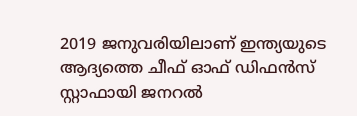2019 ജനുവരിയിലാണ് ഇന്ത്യയുടെ ആദ്യത്തെ ചീഫ് ഓഫ് ഡിഫന്‍സ് സ്റ്റാഫായി ജനറല്‍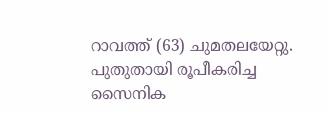റാവത്ത് (63) ചുമതലയേറ്റു. പുതുതായി രൂപീകരിച്ച സൈനിക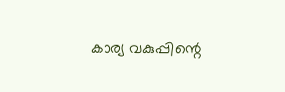കാര്യ വകുപ്പിന്റെ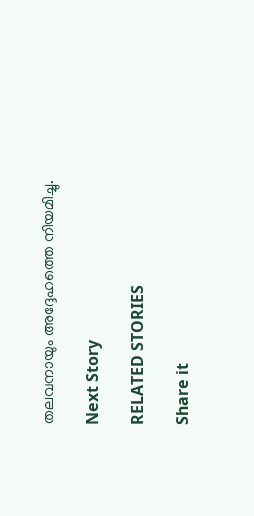തലവനായും അദ്ദേഹത്തെ നിയമിച്ചു.

Next Story

RELATED STORIES

Share it